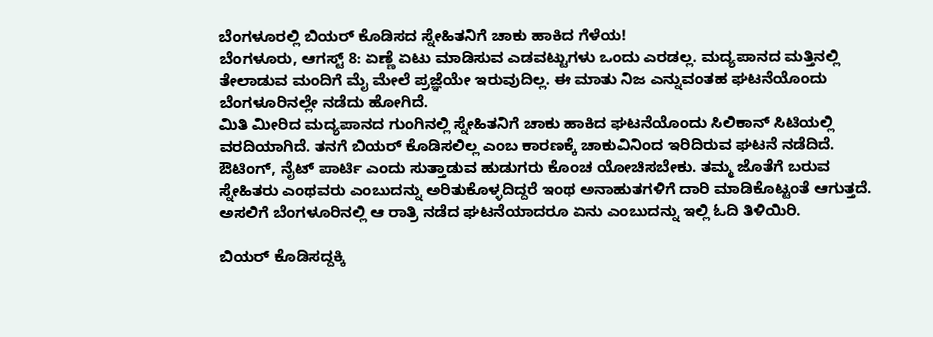ಬೆಂಗಳೂರಲ್ಲಿ ಬಿಯರ್ ಕೊಡಿಸದ ಸ್ನೇಹಿತನಿಗೆ ಚಾಕು ಹಾಕಿದ ಗೆಳೆಯ!
ಬೆಂಗಳೂರು, ಆಗಸ್ಟ್ 8: ಏಣ್ಣೆ ಏಟು ಮಾಡಿಸುವ ಎಡವಟ್ಟುಗಳು ಒಂದು ಎರಡಲ್ಲ. ಮದ್ಯಪಾನದ ಮತ್ತಿನಲ್ಲಿ ತೇಲಾಡುವ ಮಂದಿಗೆ ಮೈ ಮೇಲೆ ಪ್ರಜ್ಞೆಯೇ ಇರುವುದಿಲ್ಲ. ಈ ಮಾತು ನಿಜ ಎನ್ನುವಂತಹ ಘಟನೆಯೊಂದು ಬೆಂಗಳೂರಿನಲ್ಲೇ ನಡೆದು ಹೋಗಿದೆ.
ಮಿತಿ ಮೀರಿದ ಮದ್ಯಪಾನದ ಗುಂಗಿನಲ್ಲಿ ಸ್ನೇಹಿತನಿಗೆ ಚಾಕು ಹಾಕಿದ ಘಟನೆಯೊಂದು ಸಿಲಿಕಾನ್ ಸಿಟಿಯಲ್ಲಿ ವರದಿಯಾಗಿದೆ. ತನಗೆ ಬಿಯರ್ ಕೊಡಿಸಲಿಲ್ಲ ಎಂಬ ಕಾರಣಕ್ಕೆ ಚಾಕುವಿನಿಂದ ಇರಿದಿರುವ ಘಟನೆ ನಡೆದಿದೆ.
ಔಟಿಂಗ್, ನೈಟ್ ಪಾರ್ಟಿ ಎಂದು ಸುತ್ತಾಡುವ ಹುಡುಗರು ಕೊಂಚ ಯೋಚಿಸಬೇಕು. ತಮ್ಮ ಜೊತೆಗೆ ಬರುವ ಸ್ನೇಹಿತರು ಎಂಥವರು ಎಂಬುದನ್ನು ಅರಿತುಕೊಳ್ಳದಿದ್ದರೆ ಇಂಥ ಅನಾಹುತಗಳಿಗೆ ದಾರಿ ಮಾಡಿಕೊಟ್ಟಂತೆ ಆಗುತ್ತದೆ. ಅಸಲಿಗೆ ಬೆಂಗಳೂರಿನಲ್ಲಿ ಆ ರಾತ್ರಿ ನಡೆದ ಘಟನೆಯಾದರೂ ಏನು ಎಂಬುದನ್ನು ಇಲ್ಲಿ ಓದಿ ತಿಳಿಯಿರಿ.

ಬಿಯರ್ ಕೊಡಿಸದ್ದಕ್ಕಿ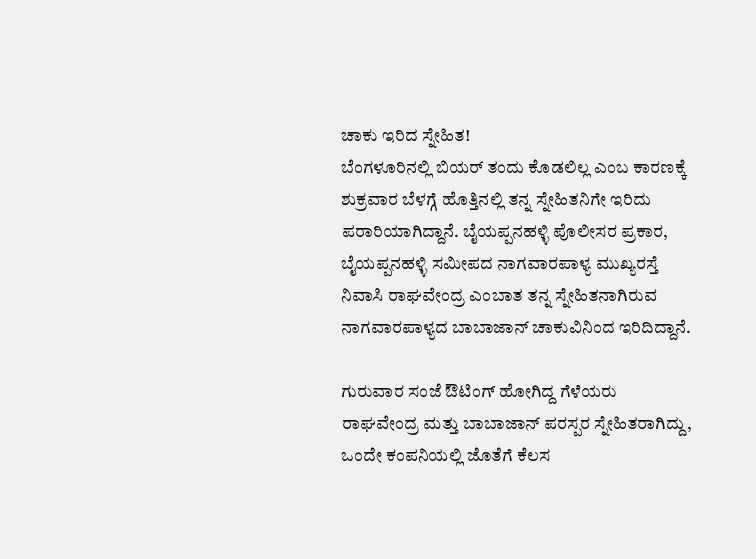ಚಾಕು ಇರಿದ ಸ್ನೇಹಿತ!
ಬೆಂಗಳೂರಿನಲ್ಲಿ ಬಿಯರ್ ತಂದು ಕೊಡಲಿಲ್ಲ ಎಂಬ ಕಾರಣಕ್ಕೆ ಶುಕ್ರವಾರ ಬೆಳಗ್ಗೆ ಹೊತ್ತಿನಲ್ಲಿ ತನ್ನ ಸ್ನೇಹಿತನಿಗೇ ಇರಿದು ಪರಾರಿಯಾಗಿದ್ದಾನೆ. ಬೈಯಪ್ಪನಹಳ್ಳಿ ಪೊಲೀಸರ ಪ್ರಕಾರ, ಬೈಯಪ್ಪನಹಳ್ಳಿ ಸಮೀಪದ ನಾಗವಾರಪಾಳ್ಯ ಮುಖ್ಯರಸ್ತೆ ನಿವಾಸಿ ರಾಘವೇಂದ್ರ ಎಂಬಾತ ತನ್ನ ಸ್ನೇಹಿತನಾಗಿರುವ ನಾಗವಾರಪಾಳ್ಯದ ಬಾಬಾಜಾನ್ ಚಾಕುವಿನಿಂದ ಇರಿದಿದ್ದಾನೆ.

ಗುರುವಾರ ಸಂಜೆ ಔಟಿಂಗ್ ಹೋಗಿದ್ದ ಗೆಳೆಯರು
ರಾಘವೇಂದ್ರ ಮತ್ತು ಬಾಬಾಜಾನ್ ಪರಸ್ಪರ ಸ್ನೇಹಿತರಾಗಿದ್ದು, ಒಂದೇ ಕಂಪನಿಯಲ್ಲಿ ಜೊತೆಗೆ ಕೆಲಸ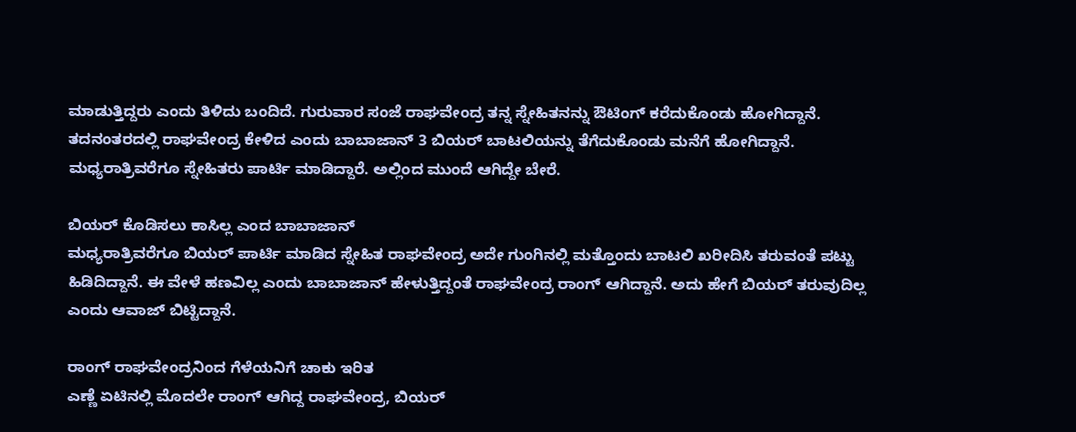ಮಾಡುತ್ತಿದ್ದರು ಎಂದು ತಿಳಿದು ಬಂದಿದೆ. ಗುರುವಾರ ಸಂಜೆ ರಾಘವೇಂದ್ರ ತನ್ನ ಸ್ನೇಹಿತನನ್ನು ಔಟಿಂಗ್ ಕರೆದುಕೊಂಡು ಹೋಗಿದ್ದಾನೆ. ತದನಂತರದಲ್ಲಿ ರಾಘವೇಂದ್ರ ಕೇಳಿದ ಎಂದು ಬಾಬಾಜಾನ್ 3 ಬಿಯರ್ ಬಾಟಲಿಯನ್ನು ತೆಗೆದುಕೊಂಡು ಮನೆಗೆ ಹೋಗಿದ್ದಾನೆ. ಮಧ್ಯರಾತ್ರಿವರೆಗೂ ಸ್ನೇಹಿತರು ಪಾರ್ಟಿ ಮಾಡಿದ್ದಾರೆ. ಅಲ್ಲಿಂದ ಮುಂದೆ ಆಗಿದ್ದೇ ಬೇರೆ.

ಬಿಯರ್ ಕೊಡಿಸಲು ಕಾಸಿಲ್ಲ ಎಂದ ಬಾಬಾಜಾನ್
ಮಧ್ಯರಾತ್ರಿವರೆಗೂ ಬಿಯರ್ ಪಾರ್ಟಿ ಮಾಡಿದ ಸ್ನೇಹಿತ ರಾಘವೇಂದ್ರ ಅದೇ ಗುಂಗಿನಲ್ಲಿ ಮತ್ತೊಂದು ಬಾಟಲಿ ಖರೀದಿಸಿ ತರುವಂತೆ ಪಟ್ಟು ಹಿಡಿದಿದ್ದಾನೆ. ಈ ವೇಳೆ ಹಣವಿಲ್ಲ ಎಂದು ಬಾಬಾಜಾನ್ ಹೇಳುತ್ತಿದ್ದಂತೆ ರಾಘವೇಂದ್ರ ರಾಂಗ್ ಆಗಿದ್ದಾನೆ. ಅದು ಹೇಗೆ ಬಿಯರ್ ತರುವುದಿಲ್ಲ ಎಂದು ಆವಾಜ್ ಬಿಟ್ಟಿದ್ದಾನೆ.

ರಾಂಗ್ ರಾಘವೇಂದ್ರನಿಂದ ಗೆಳೆಯನಿಗೆ ಚಾಕು ಇರಿತ
ಎಣ್ಣೆ ಏಟಿನಲ್ಲಿ ಮೊದಲೇ ರಾಂಗ್ ಆಗಿದ್ದ ರಾಘವೇಂದ್ರ, ಬಿಯರ್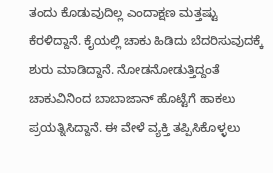ತಂದು ಕೊಡುವುದಿಲ್ಲ ಎಂದಾಕ್ಷಣ ಮತ್ತಷ್ಟು ಕೆರಳಿದ್ದಾನೆ. ಕೈಯಲ್ಲಿ ಚಾಕು ಹಿಡಿದು ಬೆದರಿಸುವುದಕ್ಕೆ ಶುರು ಮಾಡಿದ್ದಾನೆ. ನೋಡನೋಡುತ್ತಿದ್ದಂತೆ ಚಾಕುವಿನಿಂದ ಬಾಬಾಜಾನ್ ಹೊಟ್ಟೆಗೆ ಹಾಕಲು ಪ್ರಯತ್ನಿಸಿದ್ದಾನೆ. ಈ ವೇಳೆ ವ್ಯಕ್ತಿ ತಪ್ಪಿಸಿಕೊಳ್ಳಲು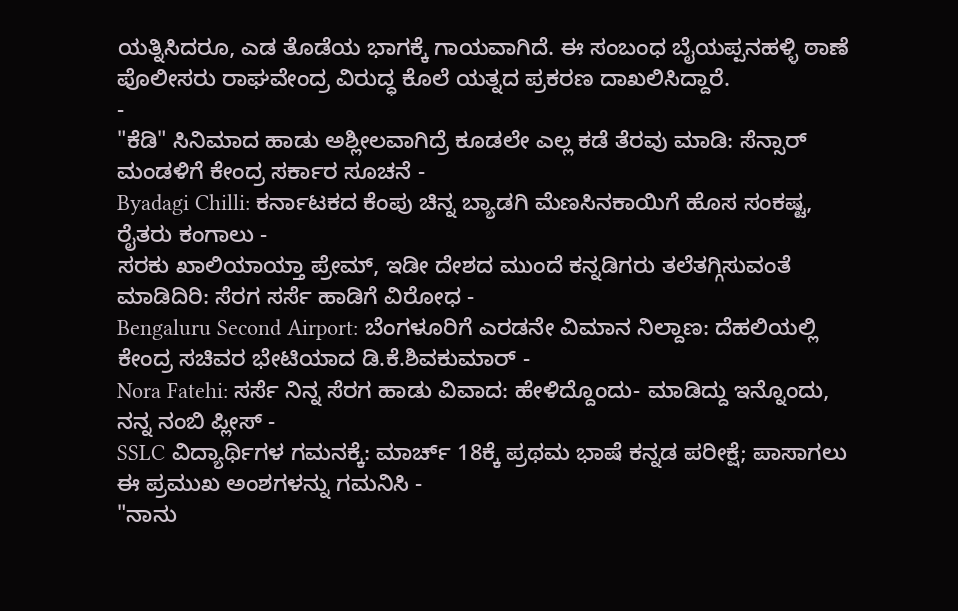ಯತ್ನಿಸಿದರೂ, ಎಡ ತೊಡೆಯ ಭಾಗಕ್ಕೆ ಗಾಯವಾಗಿದೆ. ಈ ಸಂಬಂಧ ಬೈಯಪ್ಪನಹಳ್ಳಿ ಠಾಣೆ ಪೊಲೀಸರು ರಾಘವೇಂದ್ರ ವಿರುದ್ಧ ಕೊಲೆ ಯತ್ನದ ಪ್ರಕರಣ ದಾಖಲಿಸಿದ್ದಾರೆ.
-
"ಕೆಡಿ" ಸಿನಿಮಾದ ಹಾಡು ಅಶ್ಲೀಲವಾಗಿದ್ರೆ ಕೂಡಲೇ ಎಲ್ಲ ಕಡೆ ತೆರವು ಮಾಡಿ: ಸೆನ್ಸಾರ್ ಮಂಡಳಿಗೆ ಕೇಂದ್ರ ಸರ್ಕಾರ ಸೂಚನೆ -
Byadagi Chilli: ಕರ್ನಾಟಕದ ಕೆಂಪು ಚಿನ್ನ ಬ್ಯಾಡಗಿ ಮೆಣಸಿನಕಾಯಿಗೆ ಹೊಸ ಸಂಕಷ್ಟ, ರೈತರು ಕಂಗಾಲು -
ಸರಕು ಖಾಲಿಯಾಯ್ತಾ ಪ್ರೇಮ್, ಇಡೀ ದೇಶದ ಮುಂದೆ ಕನ್ನಡಿಗರು ತಲೆತಗ್ಗಿಸುವಂತೆ ಮಾಡಿದಿರಿ: ಸೆರಗ ಸರ್ಸೆ ಹಾಡಿಗೆ ವಿರೋಧ -
Bengaluru Second Airport: ಬೆಂಗಳೂರಿಗೆ ಎರಡನೇ ವಿಮಾನ ನಿಲ್ದಾಣ: ದೆಹಲಿಯಲ್ಲಿ ಕೇಂದ್ರ ಸಚಿವರ ಭೇಟಿಯಾದ ಡಿ.ಕೆ.ಶಿವಕುಮಾರ್ -
Nora Fatehi: ಸರ್ಸೆ ನಿನ್ನ ಸೆರಗ ಹಾಡು ವಿವಾದ: ಹೇಳಿದ್ದೊಂದು- ಮಾಡಿದ್ದು ಇನ್ನೊಂದು, ನನ್ನ ನಂಬಿ ಪ್ಲೀಸ್ -
SSLC ವಿದ್ಯಾರ್ಥಿಗಳ ಗಮನಕ್ಕೆ: ಮಾರ್ಚ್ 18ಕ್ಕೆ ಪ್ರಥಮ ಭಾಷೆ ಕನ್ನಡ ಪರೀಕ್ಷೆ; ಪಾಸಾಗಲು ಈ ಪ್ರಮುಖ ಅಂಶಗಳನ್ನು ಗಮನಿಸಿ -
"ನಾನು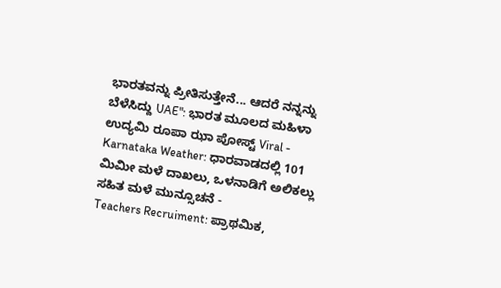ಭಾರತವನ್ನು ಪ್ರೀತಿಸುತ್ತೇನೆ... ಆದರೆ ನನ್ನನ್ನು ಬೆಳೆಸಿದ್ದು UAE": ಭಾರತ ಮೂಲದ ಮಹಿಳಾ ಉದ್ಯಮಿ ರೂಪಾ ಝಾ ಪೋಸ್ಟ್ Viral -
Karnataka Weather: ಧಾರವಾಡದಲ್ಲಿ 101 ಮಿಮೀ ಮಳೆ ದಾಖಲು, ಒಳನಾಡಿಗೆ ಅಲಿಕಲ್ಲು ಸಹಿತ ಮಳೆ ಮುನ್ಸೂಚನೆ -
Teachers Recruiment: ಪ್ರಾಥಮಿಕ,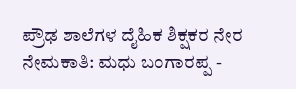ಪ್ರೌಢ ಶಾಲೆಗಳ ದೈಹಿಕ ಶಿಕ್ಷಕರ ನೇರ ನೇಮಕಾತಿ: ಮಧು ಬಂಗಾರಪ್ಪ -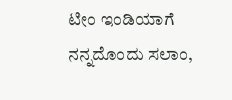ಟೀಂ ಇಂಡಿಯಾಗೆ ನನ್ನದೊಂದು ಸಲಾಂ,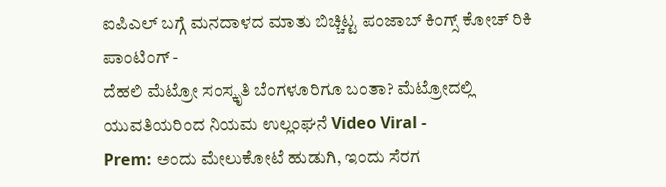ಐಪಿಎಲ್ ಬಗ್ಗೆ ಮನದಾಳದ ಮಾತು ಬಿಚ್ಚಿಟ್ಟ ಪಂಜಾಬ್ ಕಿಂಗ್ಸ್ ಕೋಚ್ ರಿಕಿ ಪಾಂಟಿಂಗ್ -
ದೆಹಲಿ ಮೆಟ್ರೋ ಸಂಸ್ಕೃತಿ ಬೆಂಗಳೂರಿಗೂ ಬಂತಾ? ಮೆಟ್ರೋದಲ್ಲಿ ಯುವತಿಯರಿಂದ ನಿಯಮ ಉಲ್ಲಂಘನೆ Video Viral -
Prem: ಅಂದು ಮೇಲುಕೋಟೆ ಹುಡುಗಿ, ಇಂದು ಸೆರಗ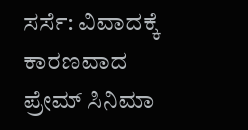ಸರ್ಸೆ: ವಿವಾದಕ್ಕೆ ಕಾರಣವಾದ ಪ್ರೇಮ್ ಸಿನಿಮಾ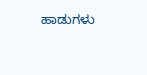ಹಾಡುಗಳು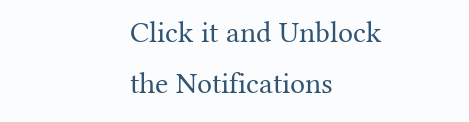Click it and Unblock the Notifications